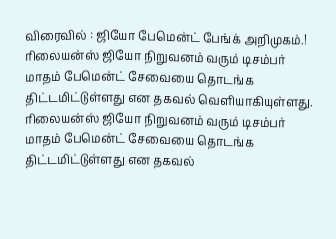விரைவில் : ஜியோ பேமென்ட் பேங்க் அறிமுகம்.!
ரிலையன்ஸ் ஜியோ நிறுவனம் வரும் டிசம்பர் மாதம் பேமென்ட் சேவையை தொடங்க திட்டமிட்டுள்ளது என தகவல் வெளியாகியுள்ளது.
ரிலையன்ஸ் ஜியோ நிறுவனம் வரும் டிசம்பர் மாதம் பேமென்ட் சேவையை தொடங்க திட்டமிட்டுள்ளது என தகவல்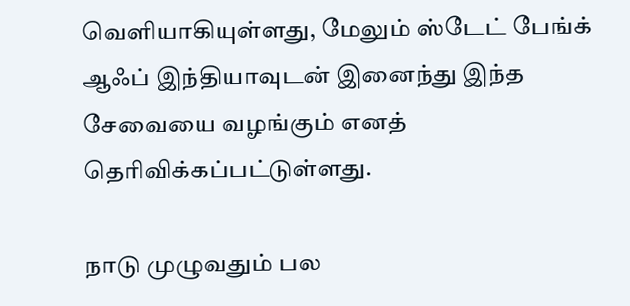வெளியாகியுள்ளது, மேலும் ஸ்டேட் பேங்க் ஆஃப் இந்தியாவுடன் இனைந்து இந்த சேவையை வழங்கும் எனத் தெரிவிக்கப்பட்டுள்ளது.

நாடு முழுவதும் பல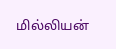மில்லியன்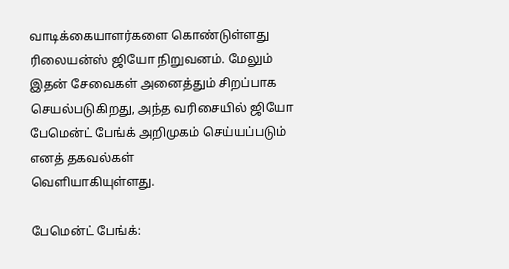வாடிக்கையாளர்களை கொண்டுள்ளது ரிலையன்ஸ் ஜியோ நிறுவனம். மேலும் இதன் சேவைகள் அனைத்தும் சிறப்பாக செயல்படுகிறது, அந்த வரிசையில் ஜியோ பேமென்ட் பேங்க் அறிமுகம் செய்யப்படும் எனத் தகவல்கள்
வெளியாகியுள்ளது.

பேமென்ட் பேங்க்: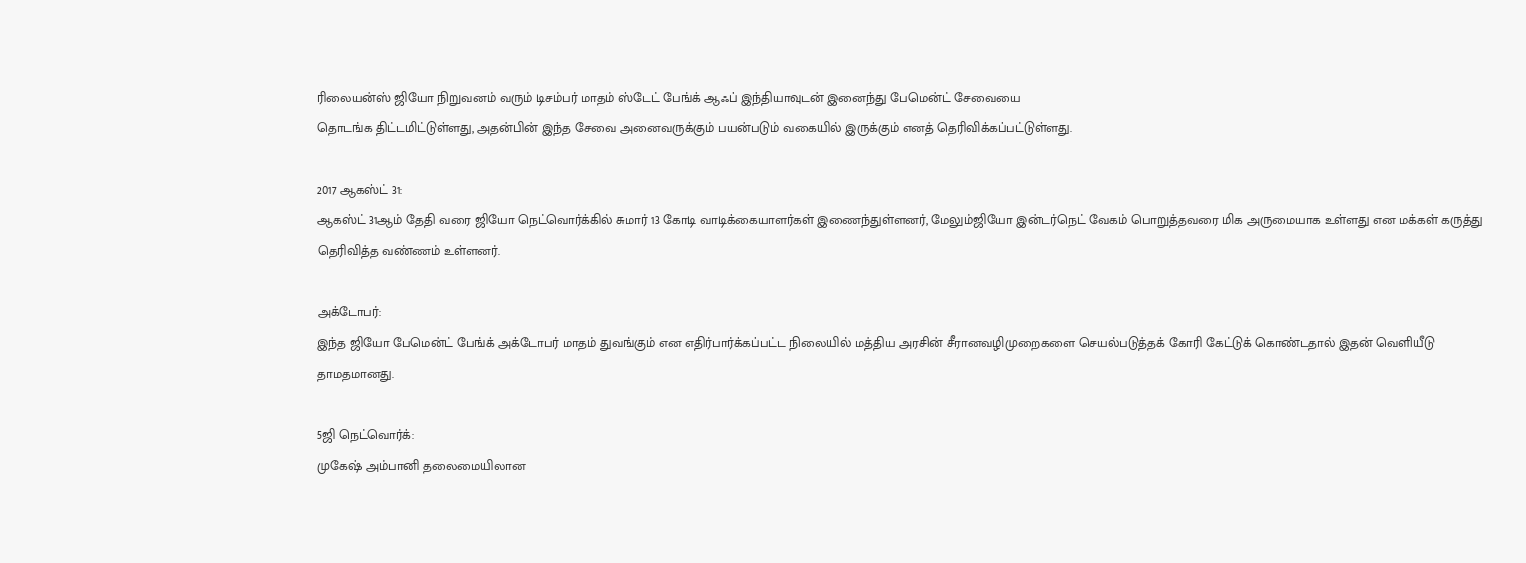ரிலையன்ஸ் ஜியோ நிறுவனம் வரும் டிசம்பர் மாதம் ஸ்டேட் பேங்க் ஆஃப் இந்தியாவுடன் இனைந்து பேமென்ட் சேவையை
தொடங்க திட்டமிட்டுள்ளது, அதன்பின் இந்த சேவை அனைவருக்கும் பயன்படும் வகையில் இருக்கும் எனத் தெரிவிக்கப்பட்டுள்ளது.

2017 ஆகஸ்ட் 31:
ஆகஸ்ட் 31ஆம் தேதி வரை ஜியோ நெட்வொர்க்கில் சுமார் 13 கோடி வாடிக்கையாளர்கள் இணைந்துள்ளனர், மேலும்ஜியோ இன்டர்நெட் வேகம் பொறுத்தவரை மிக அருமையாக உள்ளது என மக்கள் கருத்து தெரிவித்த வண்ணம் உள்ளனர்.

அக்டோபர்:
இந்த ஜியோ பேமென்ட் பேங்க் அக்டோபர் மாதம் துவங்கும் என எதிர்பார்க்கப்பட்ட நிலையில் மத்திய அரசின் சீரானவழிமுறைகளை செயல்படுத்தக் கோரி கேட்டுக் கொண்டதால் இதன் வெளியீடு தாமதமானது.

5ஜி நெட்வொர்க்:
முகேஷ் அம்பானி தலைமையிலான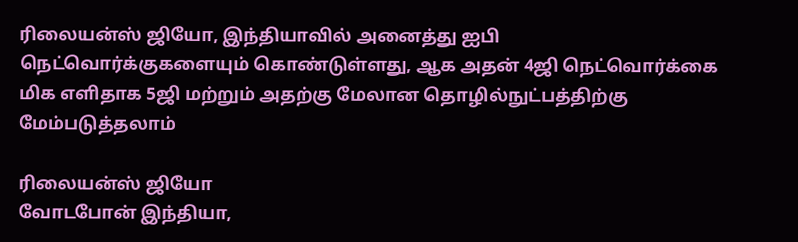ரிலையன்ஸ் ஜியோ, இந்தியாவில் அனைத்து ஐபி நெட்வொர்க்குகளையும் கொண்டுள்ளது, ஆக அதன் 4ஜி நெட்வொர்க்கை மிக எளிதாக 5ஜி மற்றும் அதற்கு மேலான தொழில்நுட்பத்திற்கு மேம்படுத்தலாம்

ரிலையன்ஸ் ஜியோ
வோடபோன் இந்தியா,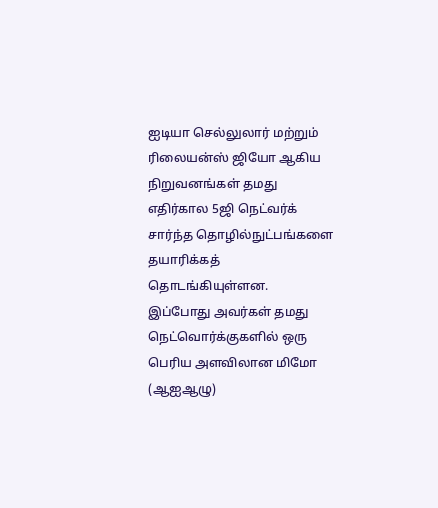ஐடியா செல்லுலார் மற்றும் ரிலையன்ஸ் ஜியோ ஆகிய நிறுவனங்கள் தமது எதிர்கால 5ஜி நெட்வர்க் சார்ந்த தொழில்நுட்பங்களை தயாரிக்கத் தொடங்கியுள்ளன. இப்போது அவர்கள் தமது நெட்வொர்க்குகளில் ஒரு பெரிய அளவிலான மிமோ (ஆஐஆழு)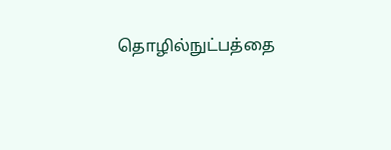தொழில்நுட்பத்தை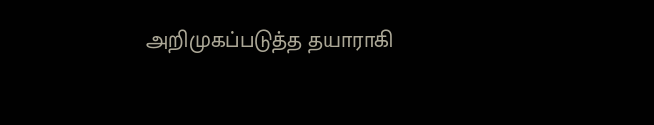அறிமுகப்படுத்த தயாராகி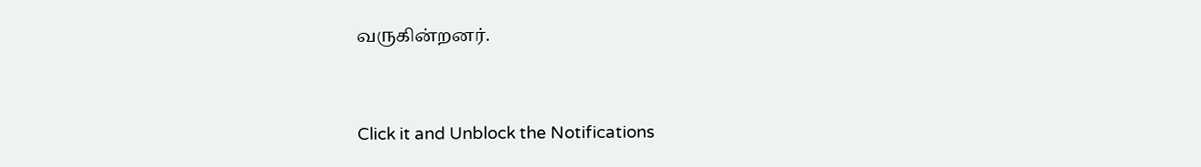வருகின்றனர்.


Click it and Unblock the Notifications